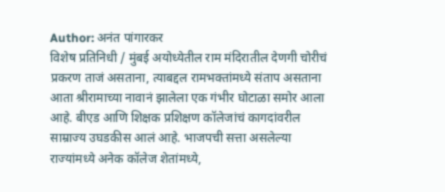Author: अनंत पांगारकर
विशेष प्रतिनिधी / मुंबई अयोध्येतील राम मंदिरातील देणगी चोरीचं प्रकरण ताजं असताना, त्याबद्दल रामभक्तांमध्ये संताप असताना आता श्रीरामाच्या नावानं झालेला एक गंभीर घोटाळा समोर आला आहे. बीएड आणि शिक्षक प्रशिक्षण कॉलेजांचं कागदांवरील साम्राज्य उघडकीस आलं आहे. भाजपची सत्ता असलेल्या राज्यांमध्ये अनेक कॉलेज शेतांमध्ये,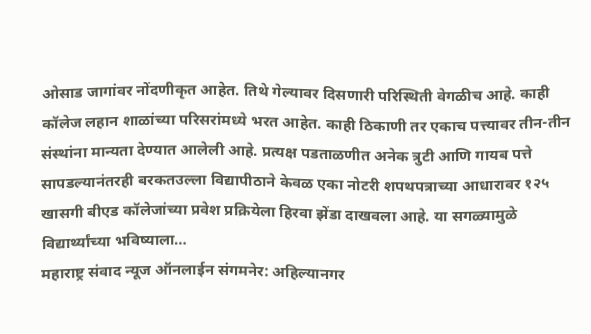ओसाड जागांवर नोंदणीकृत आहेत. तिथे गेल्यावर दिसणारी परिस्थिती वेगळीच आहे. काही कॉलेज लहान शाळांच्या परिसरांमध्ये भरत आहेत. काही ठिकाणी तर एकाच पत्त्यावर तीन-तीन संस्थांना मान्यता देण्यात आलेली आहे. प्रत्यक्ष पडताळणीत अनेक त्रुटी आणि गायब पत्ते सापडल्यानंतरही बरकतउल्ला विद्यापीठाने केवळ एका नोटरी शपथपत्राच्या आधारावर १२५ खासगी बीएड कॉलेजांच्या प्रवेश प्रक्रियेला हिरवा झेंडा दाखवला आहे. या सगळ्यामुळे विद्यार्थ्यांच्या भविष्याला…
महाराष्ट्र संवाद न्यूज ऑनलाईन संगमनेर: अहिल्यानगर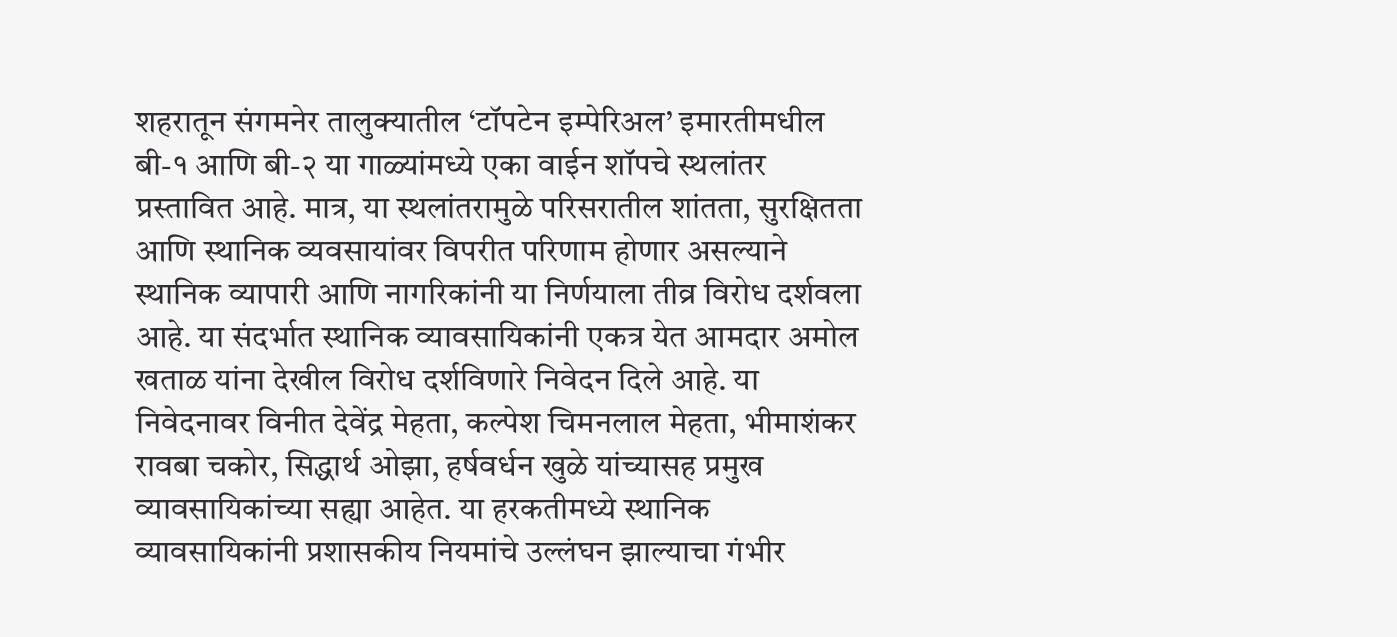शहरातून संगमनेर तालुक्यातील ‘टॉपटेन इम्पेरिअल’ इमारतीमधील बी-१ आणि बी-२ या गाळ्यांमध्ये एका वाईन शॉपचे स्थलांतर प्रस्तावित आहे. मात्र, या स्थलांतरामुळे परिसरातील शांतता, सुरक्षितता आणि स्थानिक व्यवसायांवर विपरीत परिणाम होणार असल्याने स्थानिक व्यापारी आणि नागरिकांनी या निर्णयाला तीव्र विरोध दर्शवला आहे. या संदर्भात स्थानिक व्यावसायिकांनी एकत्र येत आमदार अमोल खताळ यांना देखील विरोध दर्शविणारे निवेदन दिले आहे. या निवेदनावर विनीत देवेंद्र मेहता, कल्पेश चिमनलाल मेहता, भीमाशंकर रावबा चकोर, सिद्धार्थ ओझा, हर्षवर्धन खुळे यांच्यासह प्रमुख व्यावसायिकांच्या सह्या आहेत. या हरकतीमध्ये स्थानिक व्यावसायिकांनी प्रशासकीय नियमांचे उल्लंघन झाल्याचा गंभीर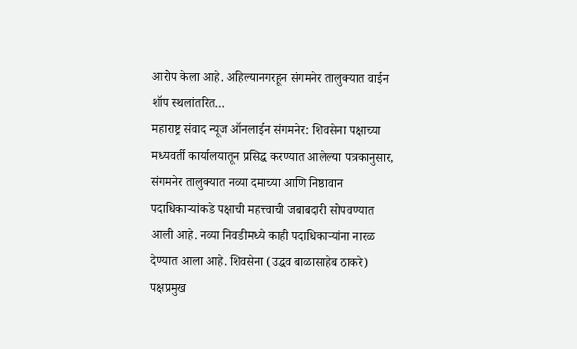आरोप केला आहे. अहिल्यानगरहून संगमनेर तालुक्यात वाईन शॉप स्थलांतरित…
महाराष्ट्र संवाद न्यूज ऑनलाईन संगमनेर: शिवसेना पक्षाच्या मध्यवर्ती कार्यालयातून प्रसिद्ध करण्यात आलेल्या पत्रकानुसार, संगमनेर तालुक्यात नव्या दमाच्या आणि निष्ठावान पदाधिकाऱ्यांकडे पक्षाची महत्त्वाची जबाबदारी सोपवण्यात आली आहे. नव्या निवडीमध्ये काही पदाधिकाऱ्यांना नारळ देण्यात आला आहे. शिवसेना (उद्धव बाळासाहेब ठाकरे) पक्षप्रमुख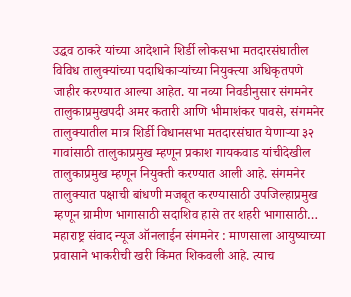उद्धव ठाकरे यांच्या आदेशाने शिर्डी लोकसभा मतदारसंघातील विविध तालुक्यांच्या पदाधिकाऱ्यांच्या नियुक्त्या अधिकृतपणे जाहीर करण्यात आल्या आहेत. या नव्या निवडीनुसार संगमनेर तालुकाप्रमुखपदी अमर कतारी आणि भीमाशंकर पावसे, संगमनेर तालुक्यातील मात्र शिर्डी विधानसभा मतदारसंघात येणाऱ्या ३२ गावांसाठी तालुकाप्रमुख म्हणून प्रकाश गायकवाड यांचीदेखील तालुकाप्रमुख म्हणून नियुक्ती करण्यात आली आहे. संगमनेर तालुक्यात पक्षाची बांधणी मजबूत करण्यासाठी उपजिल्हाप्रमुख म्हणून ग्रामीण भागासाठी सदाशिव हासे तर शहरी भागासाठी…
महाराष्ट्र संवाद न्यूज ऑनलाईन संगमनेर : माणसाला आयुष्याच्या प्रवासाने भाकरीची खरी किंमत शिकवली आहे. त्याच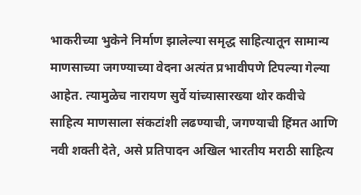भाकरीच्या भुकेने निर्माण झालेल्या समृद्ध साहित्यातून सामान्य माणसाच्या जगण्याच्या वेदना अत्यंत प्रभावीपणे टिपल्या गेल्या आहेत. त्यामुळेच नारायण सुर्वे यांच्यासारख्या थोर कवीचे साहित्य माणसाला संकटांशी लढण्याची, जगण्याची हिंमत आणि नवी शक्ती देते, असे प्रतिपादन अखिल भारतीय मराठी साहित्य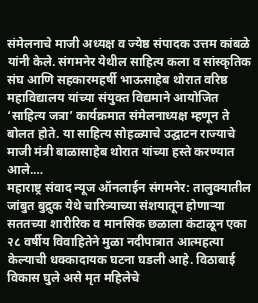संमेलनाचे माजी अध्यक्ष व ज्येष्ठ संपादक उत्तम कांबळे यांनी केले. संगमनेर येथील साहित्य कला व सांस्कृतिक संघ आणि सहकारमहर्षी भाऊसाहेब थोरात वरिष्ठ महाविद्यालय यांच्या संयुक्त विद्यमाने आयोजित ‘साहित्य जत्रा’ कार्यक्रमात संमेलनाध्यक्ष म्हणून ते बोलत होते. या साहित्य सोहळ्याचे उद्घाटन राज्याचे माजी मंत्री बाळासाहेब थोरात यांच्या हस्ते करण्यात आले.…
महाराष्ट्र संवाद न्यूज ऑनलाईन संगमनेर: तालुक्यातील जांबुत बुद्रुक येथे चारित्र्याच्या संशयातून होणाऱ्या सततच्या शारीरिक व मानसिक छळाला कंटाळून एका २८ वर्षीय विवाहितेने मुळा नदीपात्रात आत्महत्या केल्याची धक्कादायक घटना घडली आहे. विठाबाई विकास घुले असे मृत महिलेचे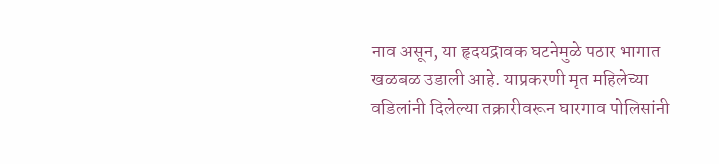नाव असून, या हृदयद्रावक घटनेमुळे पठार भागात खळबळ उडाली आहे. याप्रकरणी मृत महिलेच्या वडिलांनी दिलेल्या तक्रारीवरून घारगाव पोलिसांनी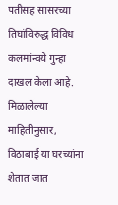पतीसह सासरच्या तिघांविरुद्ध विविध कलमांन्वये गुन्हा दाखल केला आहे. मिळालेल्या माहितीनुसार, विठाबाई या घरच्यांना शेतात जात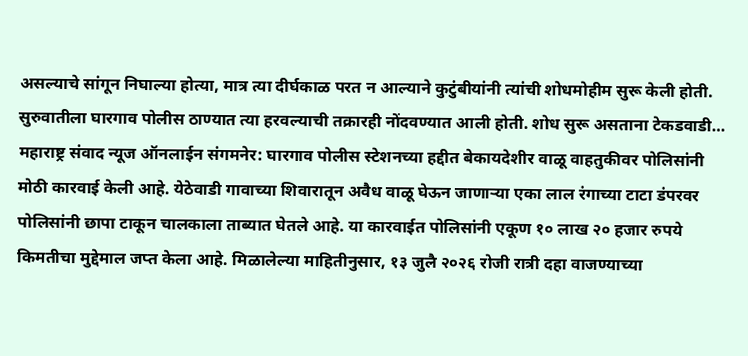असल्याचे सांगून निघाल्या होत्या, मात्र त्या दीर्घकाळ परत न आल्याने कुटुंबीयांनी त्यांची शोधमोहीम सुरू केली होती. सुरुवातीला घारगाव पोलीस ठाण्यात त्या हरवल्याची तक्रारही नोंदवण्यात आली होती. शोध सुरू असताना टेकडवाडी…
महाराष्ट्र संवाद न्यूज ऑनलाईन संगमनेर: घारगाव पोलीस स्टेशनच्या हद्दीत बेकायदेशीर वाळू वाहतुकीवर पोलिसांनी मोठी कारवाई केली आहे. येठेवाडी गावाच्या शिवारातून अवैध वाळू घेऊन जाणाऱ्या एका लाल रंगाच्या टाटा डंपरवर पोलिसांनी छापा टाकून चालकाला ताब्यात घेतले आहे. या कारवाईत पोलिसांनी एकूण १० लाख २० हजार रुपये किमतीचा मुद्देमाल जप्त केला आहे. मिळालेल्या माहितीनुसार, १३ जुलै २०२६ रोजी रात्री दहा वाजण्याच्या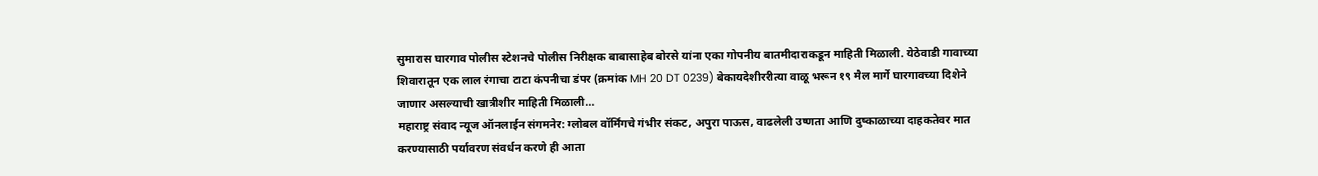सुमारास घारगाव पोलीस स्टेशनचे पोलीस निरीक्षक बाबासाहेब बोरसे यांना एका गोपनीय बातमीदाराकडून माहिती मिळाली. येठेवाडी गावाच्या शिवारातून एक लाल रंगाचा टाटा कंपनीचा डंपर (क्रमांक MH 20 DT 0239) बेकायदेशीररीत्या वाळू भरून १९ मैल मार्गे घारगावच्या दिशेने जाणार असल्याची खात्रीशीर माहिती मिळाली…
महाराष्ट्र संवाद न्यूज ऑनलाईन संगमनेर: ग्लोबल वॉर्मिंगचे गंभीर संकट, अपुरा पाऊस, वाढलेली उष्णता आणि दुष्काळाच्या दाहकतेवर मात करण्यासाठी पर्यावरण संवर्धन करणे ही आता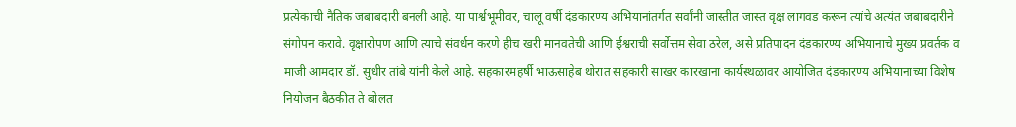प्रत्येकाची नैतिक जबाबदारी बनली आहे. या पार्श्वभूमीवर, चालू वर्षी दंडकारण्य अभियानांतर्गत सर्वांनी जास्तीत जास्त वृक्ष लागवड करून त्यांचे अत्यंत जबाबदारीने संगोपन करावे. वृक्षारोपण आणि त्याचे संवर्धन करणे हीच खरी मानवतेची आणि ईश्वराची सर्वोत्तम सेवा ठरेल, असे प्रतिपादन दंडकारण्य अभियानाचे मुख्य प्रवर्तक व माजी आमदार डॉ. सुधीर तांबे यांनी केले आहे. सहकारमहर्षी भाऊसाहेब थोरात सहकारी साखर कारखाना कार्यस्थळावर आयोजित दंडकारण्य अभियानाच्या विशेष नियोजन बैठकीत ते बोलत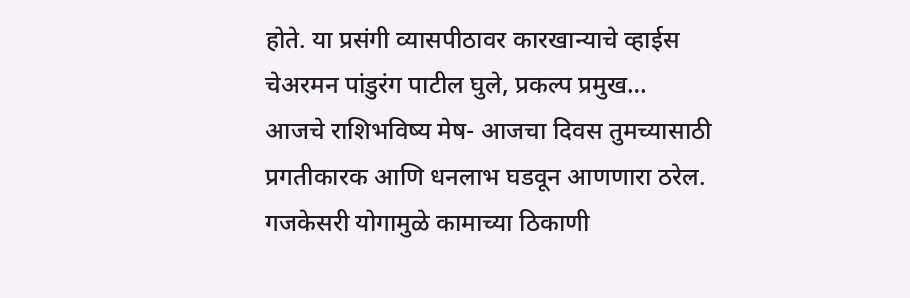होते. या प्रसंगी व्यासपीठावर कारखान्याचे व्हाईस चेअरमन पांडुरंग पाटील घुले, प्रकल्प प्रमुख…
आजचे राशिभविष्य मेष- आजचा दिवस तुमच्यासाठी प्रगतीकारक आणि धनलाभ घडवून आणणारा ठरेल. गजकेसरी योगामुळे कामाच्या ठिकाणी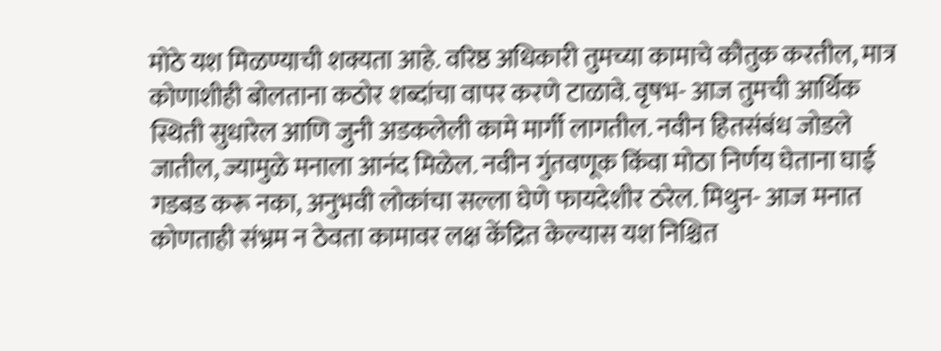मोठे यश मिळण्याची शक्यता आहे. वरिष्ठ अधिकारी तुमच्या कामाचे कौतुक करतील, मात्र कोणाशीही बोलताना कठोर शब्दांचा वापर करणे टाळावे. वृषभ- आज तुमची आर्थिक स्थिती सुधारेल आणि जुनी अडकलेली कामे मार्गी लागतील. नवीन हितसंबंध जोडले जातील, ज्यामुळे मनाला आनंद मिळेल. नवीन गुंतवणूक किंवा मोठा निर्णय घेताना घाई गडबड करू नका, अनुभवी लोकांचा सल्ला घेणे फायदेशीर ठरेल. मिथुन- आज मनात कोणताही संभ्रम न ठेवता कामावर लक्ष केंद्रित केल्यास यश निश्चित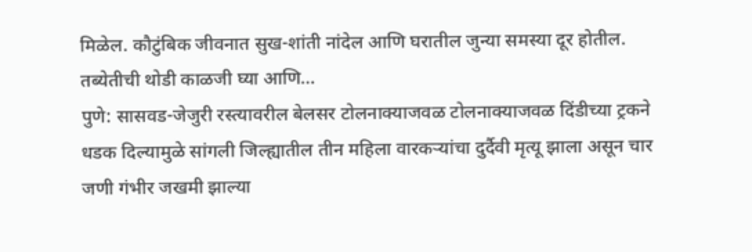मिळेल. कौटुंबिक जीवनात सुख-शांती नांदेल आणि घरातील जुन्या समस्या दूर होतील. तब्येतीची थोडी काळजी घ्या आणि…
पुणे: सासवड-जेजुरी रस्त्यावरील बेलसर टोलनाक्याजवळ टोलनाक्याजवळ दिंडीच्या ट्रकने धडक दिल्यामुळे सांगली जिल्ह्यातील तीन महिला वारकऱ्यांचा दुर्दैवी मृत्यू झाला असून चार जणी गंभीर जखमी झाल्या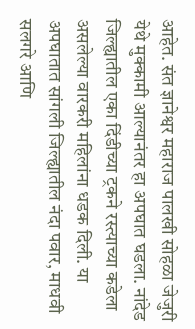आहेत. संत ज्ञानेश्वर महाराज पालखी सोहळा जेजुरी येथे मुक्कामी आल्यानंतर हा अपघात घडला. नांदेड जिल्ह्यातील एका दिंडीच्या ट्रकने रस्त्याच्या कडेला असलेल्या वारकरी महिलांना धडक दिली. या अपघातात सांगली जिल्ह्यातील नंदा पवार, माधवी सलगरे आणि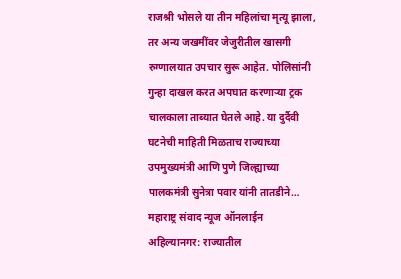राजश्री भोसले या तीन महिलांचा मृत्यू झाला, तर अन्य जखमींवर जेजुरीतील खासगी रुग्णालयात उपचार सुरू आहेत. पोलिसांनी गुन्हा दाखल करत अपघात करणाऱ्या ट्रक चालकाला ताब्यात घेतले आहे. या दुर्दैवी घटनेची माहिती मिळताच राज्याच्या उपमुख्यमंत्री आणि पुणे जिल्ह्याच्या पालकमंत्री सुनेत्रा पवार यांनी तातडीने…
महाराष्ट्र संवाद न्यूज ऑनलाईन अहिल्यानगर: राज्यातील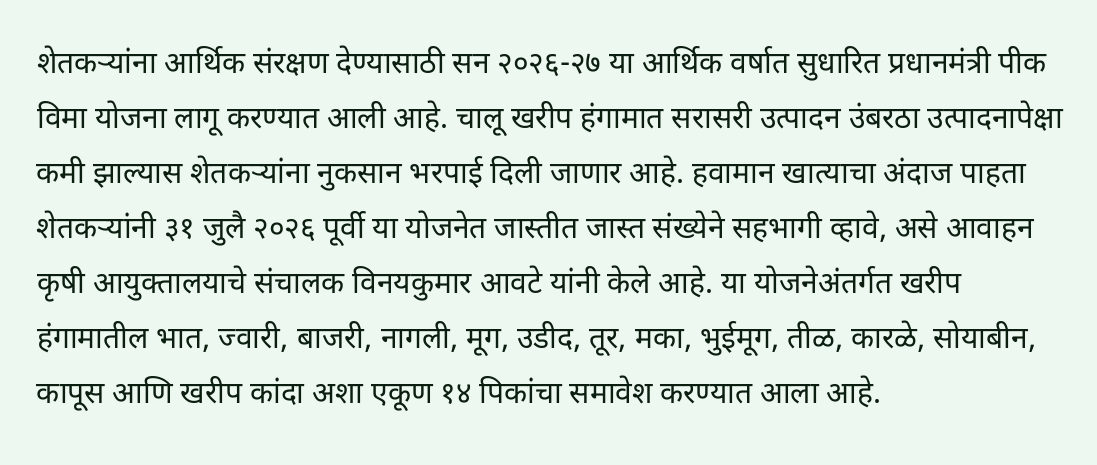शेतकऱ्यांना आर्थिक संरक्षण देण्यासाठी सन २०२६-२७ या आर्थिक वर्षात सुधारित प्रधानमंत्री पीक विमा योजना लागू करण्यात आली आहे. चालू खरीप हंगामात सरासरी उत्पादन उंबरठा उत्पादनापेक्षा कमी झाल्यास शेतकऱ्यांना नुकसान भरपाई दिली जाणार आहे. हवामान खात्याचा अंदाज पाहता शेतकऱ्यांनी ३१ जुलै २०२६ पूर्वी या योजनेत जास्तीत जास्त संख्येने सहभागी व्हावे, असे आवाहन कृषी आयुक्तालयाचे संचालक विनयकुमार आवटे यांनी केले आहे. या योजनेअंतर्गत खरीप हंगामातील भात, ज्वारी, बाजरी, नागली, मूग, उडीद, तूर, मका, भुईमूग, तीळ, कारळे, सोयाबीन, कापूस आणि खरीप कांदा अशा एकूण १४ पिकांचा समावेश करण्यात आला आहे.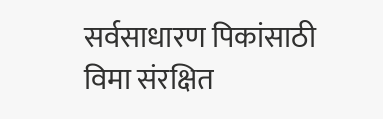सर्वसाधारण पिकांसाठी विमा संरक्षित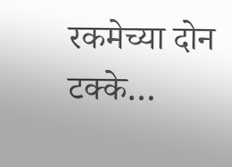रकमेच्या दोन टक्के…